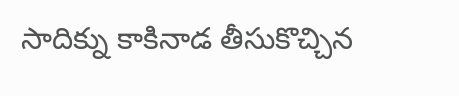సాదిక్ను కాకినాడ తీసుకొచ్చిన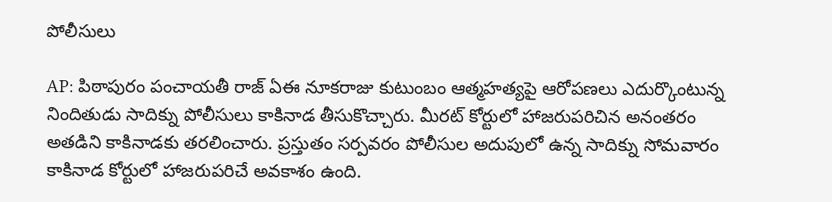పోలీసులు

AP: పిఠాపురం పంచాయతీ రాజ్ ఏఈ నూకరాజు కుటుంబం ఆత్మహత్యపై ఆరోపణలు ఎదుర్కొంటున్న నిందితుడు సాదిక్ను పోలీసులు కాకినాడ తీసుకొచ్చారు. మీరట్ కోర్టులో హాజరుపరిచిన అనంతరం అతడిని కాకినాడకు తరలించారు. ప్రస్తుతం సర్పవరం పోలీసుల అదుపులో ఉన్న సాదిక్ను సోమవారం కాకినాడ కోర్టులో హాజరుపరిచే అవకాశం ఉంది.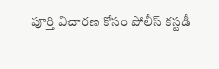పూర్తి విచారణ కోసం పోలీస్ కస్టడీ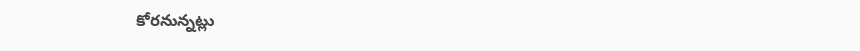కోరనున్నట్లు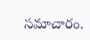సమాచారం.